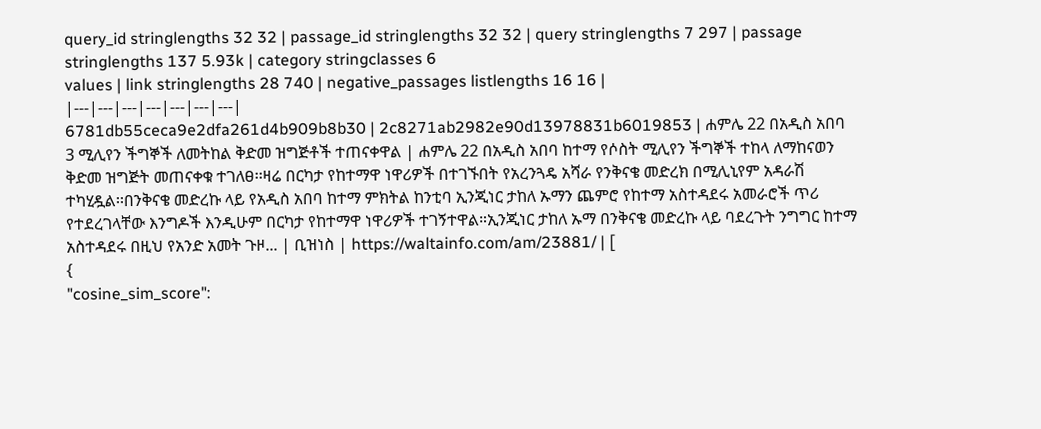query_id stringlengths 32 32 | passage_id stringlengths 32 32 | query stringlengths 7 297 | passage stringlengths 137 5.93k | category stringclasses 6
values | link stringlengths 28 740 | negative_passages listlengths 16 16 |
|---|---|---|---|---|---|---|
6781db55ceca9e2dfa261d4b909b8b30 | 2c8271ab2982e90d13978831b6019853 | ሐምሌ 22 በአዲስ አበባ 3 ሚሊየን ችግኞች ለመትከል ቅድመ ዝግጅቶች ተጠናቀዋል | ሐምሌ 22 በአዲስ አበባ ከተማ የሶስት ሚሊየን ችግኞች ተከላ ለማከናወን ቅድመ ዝግጅት መጠናቀቁ ተገለፀ፡፡ዛሬ በርካታ የከተማዋ ነዋሪዎች በተገኙበት የአረንጓዴ አሻራ የንቅናቄ መድረክ በሚሊኒየም አዳራሽ ተካሂዷል፡፡በንቅናቄ መድረኩ ላይ የአዲስ አበባ ከተማ ምክትል ከንቲባ ኢንጂነር ታከለ ኡማን ጨምሮ የከተማ አስተዳደሩ አመራሮች ጥሪ የተደረገላቸው እንግዶች እንዲሁም በርካታ የከተማዋ ነዋሪዎች ተገኝተዋል።ኢንጂነር ታከለ ኡማ በንቅናቄ መድረኩ ላይ ባደረጉት ንግግር ከተማ አስተዳደሩ በዚህ የአንድ አመት ጉዞ... | ቢዝነስ | https://waltainfo.com/am/23881/ | [
{
"cosine_sim_score":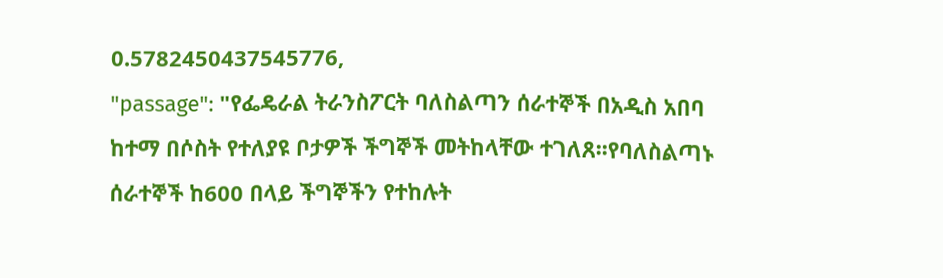0.5782450437545776,
"passage": "የፌዴራል ትራንስፖርት ባለስልጣን ሰራተኞች በአዲስ አበባ ከተማ በሶስት የተለያዩ ቦታዎች ችግኞች መትከላቸው ተገለጸ፡፡የባለስልጣኑ ሰራተኞች ከ600 በላይ ችግኞችን የተከሉት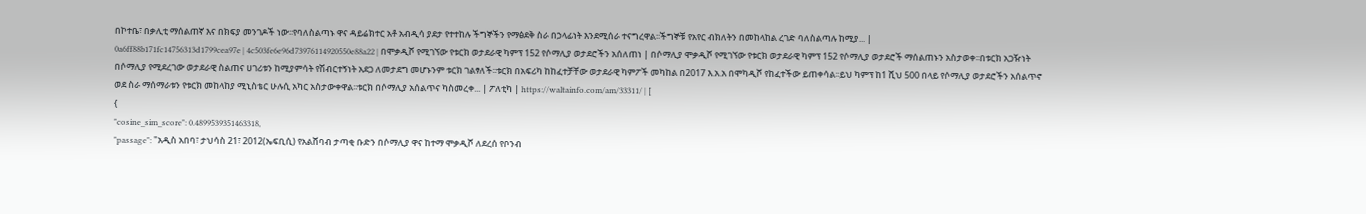በኮተቤ፣ በቃሊቲ ማሰልጠኛ እና በክፍያ መንገዶች ነው፡፡የባለስልጣኑ ዋና ዳይሬክተር አቶ አብዲሳ ያደታ የተተከሉ ችግኞችን የማፅደቅ ስራ በኃላፊነት እንደሚሰራ ተናግረዋል፡፡ችግኞቹ የአየር ብክለትን በመከላከል ረገድ ባለስልጣሉ ከሚያ... |
0a6ff88b171fc14756313d1799cea97e | 4c503fe6e96d73976114920550e88a22 | በሞቃዲሾ የሚገኘው የቱርክ ወታደራዊ ካምፕ 152 የሶማሊያ ወታደሮችን አሰለጠነ | በሶማሊያ ሞቃዲሾ የሚገኘው የቱርክ ወታደራዊ ካምፕ 152 የሶማሊያ ወታደሮች ማሰልጠኑን አስታወቀ፡፡በቱርክ አጋዥነት በሶማሊያ የሚደረገው ወታደራዊ ስልጠና ሀገሪቱን ከሚያምሳት የሽብርተኝነት አደጋ ለመታደግ መሆኑንም ቱርክ ገልፃለች፡፡ቱርክ በአፍሪካ ከከፈተቻቸው ወታደራዊ ካምፖች መካከል በ2017 እ.አ.አ በሞካዲሾ የከፈተችው ይጠቀሳል፡፡ይህ ካምፕ ከ1 ሺህ 500 በላይ የሶማሊያ ወታደሮችን አሰልጥኖ ወደ ስራ ማሰማራቱን የቱርክ መከላከያ ሚኒስቴር ሁሉሲ አካር አስታውቀዋል፡፡ቱርክ በሶማሊያ አሰልጥና ካስመረቀ... | ፖለቲካ | https://waltainfo.com/am/33311/ | [
{
"cosine_sim_score": 0.4899539351463318,
"passage": "አዲስ አበባ፣ ታህሳስ 21፣ 2012(ኤፍቢሲ) የአልሸባብ ታጣቂ ቡድን በሶማሊያ ዋና ከተማ ሞቃዲሾ ለደረሰ የቦንብ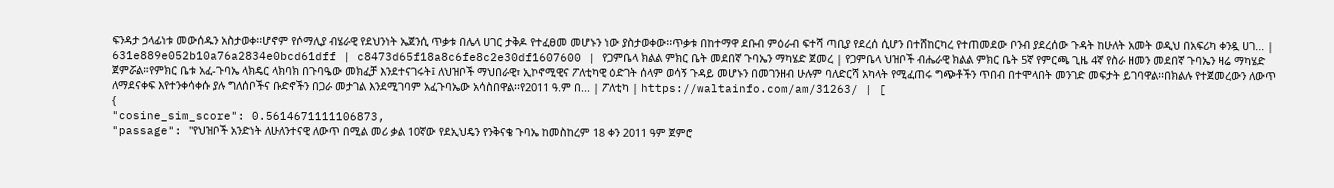ፍንዳታ ኃላፊነቱ መውሰዱን አስታወቀ፡፡ሆኖም የሶማሊያ ብሄራዊ የደህንነት ኤጀንሲ ጥቃቱ በሌላ ሀገር ታቅዶ የተፈፀመ መሆኑን ነው ያስታወቀው፡፡ጥቃቱ በከተማዋ ደቡብ ምዕራብ ፍተሻ ጣቢያ የደረሰ ሲሆን በተሸከርካረ የተጠመደው ቦንብ ያደረሰው ጉዳት ከሁለት አመት ወዲህ በአፍሪካ ቀንዷ ሀገ... |
631e889e052b10a76a2834e0bcd61dff | c8473d65f18a8c6fe8c2e30df1607600 | የጋምቤላ ክልል ምክር ቤት መደበኛ ጉባኤን ማካሄድ ጀመረ | የጋምቤላ ህዝቦች ብሔራዊ ክልል ምክር ቤት 5ኛ የምርጫ ጊዜ 4ኛ የስራ ዘመን መደበኛ ጉባኤን ዛሬ ማካሄድ ጀምሯል።የምክር ቤቱ አፈ-ጉባኤ ላክዴር ላክባክ በጉባዔው መክፈቻ እንደተናገሩት፤ ለህዝቦች ማህበራዊ፣ ኢኮኖሚዊና ፖለቲካዊ ዕድገት ሰላም ወሳኝ ጉዳይ መሆኑን በመገንዘብ ሁሉም ባለድርሻ አካላት የሚፈጠሩ ግጭቶችን ጥበብ በተሞላበት መንገድ መፍታት ይገባዋል፡፡በክልሉ የተጀመረውን ለውጥ ለማደናቀፍ እየተንቀሳቀሱ ያሉ ግለሰቦችና ቡድኖችን በጋራ መታገል እንደሚገባም አፈጉባኤው አሳስበዋል፡፡የ2011 ዓ.ም በ... | ፖለቲካ | https://waltainfo.com/am/31263/ | [
{
"cosine_sim_score": 0.5614671111106873,
"passage": "የህዝቦች አንድነት ለሁለንተናዊ ለውጥ በሚል መሪ ቃል 10ኛው የደኢህዴን የንቅናቄ ጉባኤ ከመስከረም 18 ቀን 2011 ዓም ጀምሮ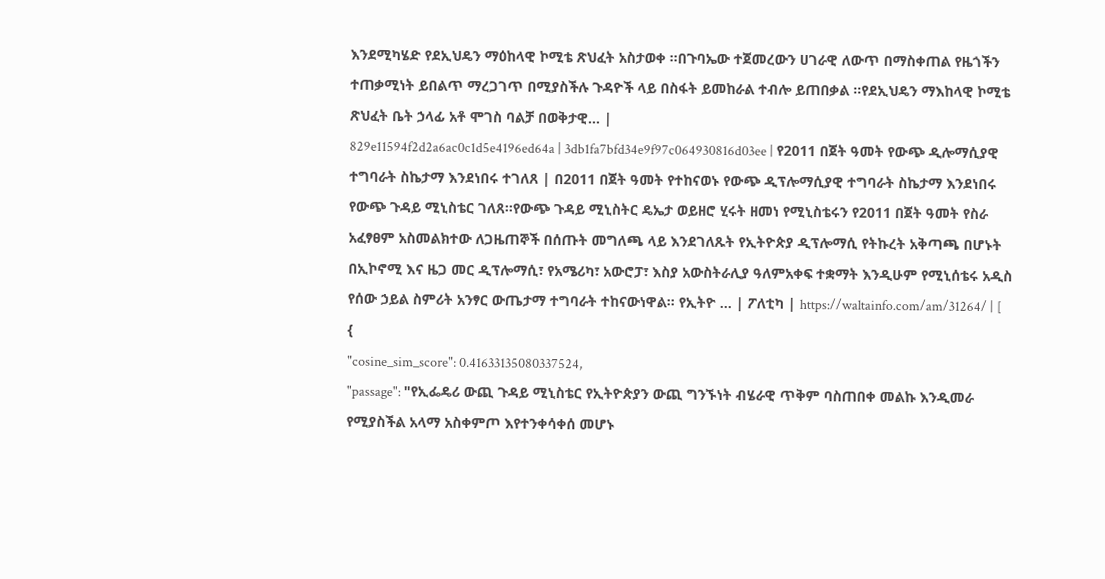እንደሚካሄድ የደኢህዴን ማዕከላዊ ኮሚቴ ጽህፈት አስታወቀ ፡፡በጉባኤው ተጀመረውን ሀገራዊ ለውጥ በማስቀጠል የዜጎችን ተጠቃሚነት ይበልጥ ማረጋገጥ በሚያስችሉ ጉዳዮች ላይ በስፋት ይመከራል ተብሎ ይጠበቃል ።የደኢህዴን ማእከላዊ ኮሚቴ ጽህፈት ቤት ኃላፊ አቶ ሞገስ ባልቻ በወቅታዊ... |
829e11594f2d2a6ac0c1d5e4196ed64a | 3db1fa7bfd34e9f97c064930816d03ee | የ2011 በጀት ዓመት የውጭ ዲሎማሲያዊ ተግባራት ስኬታማ እንደነበሩ ተገለጸ | በ2011 በጀት ዓመት የተከናወኑ የውጭ ዲፕሎማሲያዊ ተግባራት ስኬታማ እንደነበሩ የውጭ ጉዳይ ሚኒስቴር ገለጸ፡፡የውጭ ጉዳይ ሚኒስትር ዴኤታ ወይዘሮ ሂሩት ዘመነ የሚኒስቴሩን የ2011 በጀት ዓመት የስራ አፈፃፀም አስመልክተው ለጋዜጠኞች በሰጡት መግለጫ ላይ እንደገለጹት የኢትዮጵያ ዲፕሎማሲ የትኩረት አቅጣጫ በሆኑት በኢኮኖሚ እና ዜጋ መር ዲፕሎማሲ፣ የአሜሪካ፣ አውሮፓ፣ እስያ አውስትራሊያ ዓለምአቀፍ ተቋማት እንዲሁም የሚኒሰቴሩ አዲስ የሰው ኃይል ስምሪት አንፃር ውጤታማ ተግባራት ተከናውነዋል፡፡ የኢትዮ ... | ፖለቲካ | https://waltainfo.com/am/31264/ | [
{
"cosine_sim_score": 0.41633135080337524,
"passage": "የኢፌዴሪ ውጪ ጉዳይ ሚኒስቴር የኢትዮጵያን ውጪ ግንኙነት ብሄራዊ ጥቅም ባስጠበቀ መልኩ እንዲመራ የሚያስችል አላማ አስቀምጦ እየተንቀሳቀሰ መሆኑ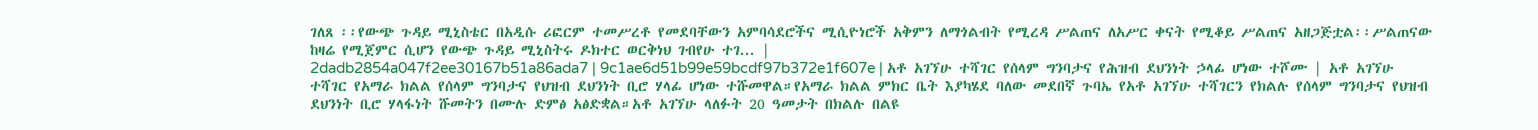ገለጸ ፡፡የውጭ ጉዳይ ሚኒስቴር በአዲሱ ሪፎርም ተመሥረቶ የመደባቸውን አምባሳደሮችና ሚሲዮነሮች አቅምን ለማጎልብት የሚረዳ ሥልጠና ለአሥር ቀናት የሚቆይ ሥልጠና አዘጋጅቷል፡፡ሥልጠናው ከዛሬ የሚጀምር ሲሆን የውጭ ጉዳይ ሚኒስትሩ ዶክተር ወርቅነህ ገብየሁ ተገ... |
2dadb2854a047f2ee30167b51a86ada7 | 9c1ae6d51b99e59bcdf97b372e1f607e | አቶ አገኘሁ ተሻገር የሰላም ግንባታና የሕዝብ ደህንነት ኃላፊ ሆነው ተሾሙ | አቶ አገኘሁ ተሻገር የአማራ ክልል የሰላም ግንባታና የህዝብ ደህንነት ቢሮ ሃላፊ ሆነው ተሹመዋል።የአማራ ክልል ምክር ቤት እያካሄደ ባለው መደበኛ ጉባኤ የአቶ አገኘሁ ተሻገርን የክልሉ የሰላም ግንባታና የህዝብ ደህንነት ቢሮ ሃላፋነት ሹመትን በሙሉ ድምፅ አፅድቋል።አቶ አገኘሁ ላለፉት 20 ዓመታት በክልሉ በልዩ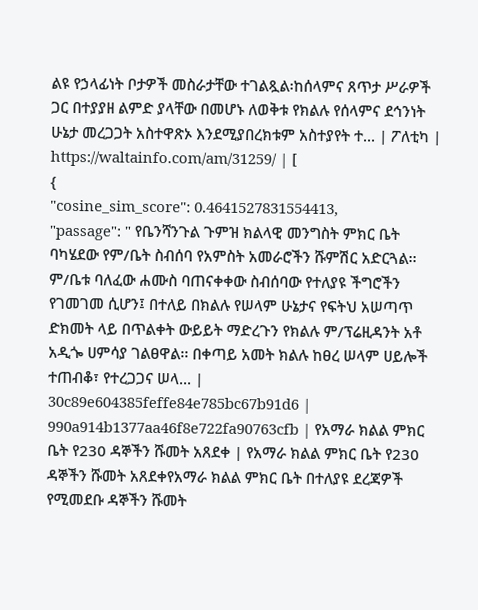ልዩ የኃላፊነት ቦታዎች መስራታቸው ተገልጿል፡ከሰላምና ጸጥታ ሥራዎች ጋር በተያያዘ ልምድ ያላቸው በመሆኑ ለወቅቱ የክልሉ የሰላምና ደኅንነት ሁኔታ መረጋጋት አስተዋጽኦ እንደሚያበረክቱም አስተያየት ተ... | ፖለቲካ | https://waltainfo.com/am/31259/ | [
{
"cosine_sim_score": 0.4641527831554413,
"passage": " የቤንሻንጉል ጉምዝ ክልላዊ መንግስት ምክር ቤት ባካሄደው የም/ቤት ስብሰባ የአምስት አመራሮችን ሹምሽር አድርጓል፡፡ ም/ቤቱ ባለፈው ሐሙስ ባጠናቀቀው ስብሰባው የተለያዩ ችግሮችን የገመገመ ሲሆን፤ በተለይ በክልሉ የሠላም ሁኔታና የፍትህ አሠጣጥ ድክመት ላይ በጥልቀት ውይይት ማድረጉን የክልሉ ም/ፕሬዚዳንት አቶ አዲጐ ሀምሳያ ገልፀዋል፡፡ በቀጣይ አመት ክልሉ ከፀረ ሠላም ሀይሎች ተጠብቆ፣ የተረጋጋና ሠላ... |
30c89e604385feffe84e785bc67b91d6 | 990a914b1377aa46f8e722fa90763cfb | የአማራ ክልል ምክር ቤት የ230 ዳኞችን ሹመት አጸደቀ | የአማራ ክልል ምክር ቤት የ230 ዳኞችን ሹመት አጸደቀየአማራ ክልል ምክር ቤት በተለያዩ ደረጃዎች የሚመደቡ ዳኞችን ሹመት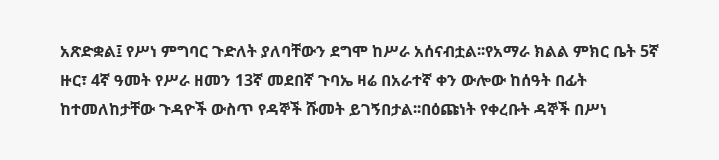አጽድቋል፤ የሥነ ምግባር ጉድለት ያለባቸውን ደግሞ ከሥራ አሰናብቷል፡፡የአማራ ክልል ምክር ቤት 5ኛ ዙር፣ 4ኛ ዓመት የሥራ ዘመን 13ኛ መደበኛ ጉባኤ ዛሬ በአራተኛ ቀን ውሎው ከሰዓት በፊት ከተመለከታቸው ጉዳዮች ውስጥ የዳኞች ሹመት ይገኝበታል፡፡በዕጩነት የቀረቡት ዳኞች በሥነ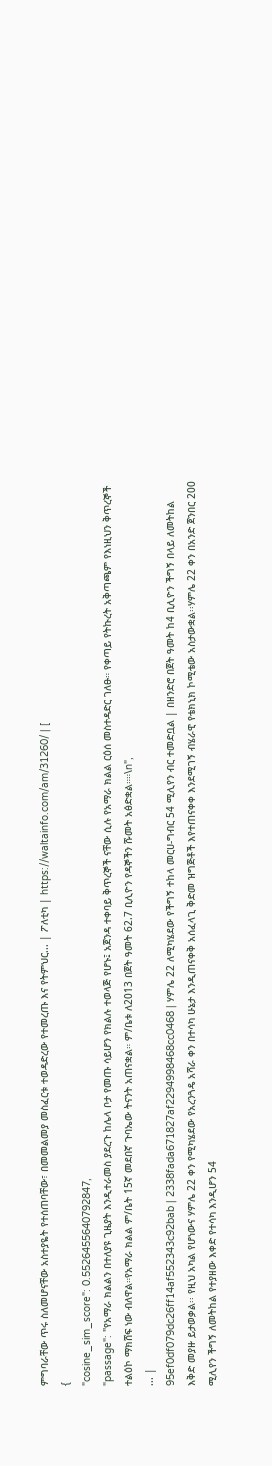ምግባራቸው ጥሩ ስለመሆናቸው አስተያዬት የተሰጠባቸው፣ በመመልመያ መስፈርቱ ተወዳድረው የተመረጡ እና የትምህር... | ፖለቲካ | https://waltainfo.com/am/31260/ | [
{
"cosine_sim_score": 0.5526455640792847,
"passage": "የአማራ ክልልን በተለያዩ ጊዜያት እንዲተራመስ ያደረጉ ከሌላ ቦታ የመጡ ሳይሆን የክልሉ ተወላጅ የሆኑ፤ አጀንዳ ተቀባይ ቅጥረኞች ናቸው ሲሉ የአማራ ክልል ርዕሰ መስተዳድር ገለፁ። የቀጣይ የትኩረት አቅጣጫም የእነዚህን ቅጥረኞች ተልዕኮ ማክሸፍ ነው ብለዋል።የአማራ ክልል ም/ቤት 15ኛ መደበኛ ጉባኤው ትናንት አጠናቋል። ም/ቤቱ ለ2013 በጀት ዓመት 62.7 ቢሊዮን የዳኞችን ሹመት አፅድቋል።።\n",
... |
95ef0df079dc26ff14af552343c92bab | 2338fada671827af2294998468cc0468 | ሃምሌ 22 ለሚካሄደው የችግኝ ተከላ መርሀ-ግብር 54 ሚሊየን ብር ተመድቧል | በዘንድሮ በጀት ዓመት ከ4 ቢሊዮን ችግኝ በላይ ለመትከል እቅድ መያዙ ይታወቃል፡፡ የዚህ አካል የሆነውና ሃምሌ 22 ቀን የሚካሄደው የአረንጓዴ አሻራ ቀን በተሳካ ሁኔታ እንዲጠናቀቅ አሰፈላጊ ቅድመ ዝግጅቶች እየተጠናቀቀ እንደሚገኝ ብሄራዊ የቴክኒክ ኮሚቴው አስታውቋል፡፡ሃምሌ 22 ቀን በአንድ ጀንበር 200 ሚሊየን ችግኝ ለመትከል የተያዘው እቀድ የተሳካ እንዲሆን 54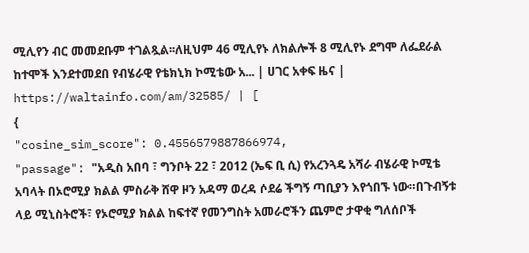ሚሊየን ብር መመደቡም ተገልጿል፡፡ለዚህም 46 ሚሊየኑ ለክልሎች 8 ሚሊየኑ ደግሞ ለፌደራል ከተሞች እንደተመደበ የብሄራዊ የቴክኒክ ኮሚቴው አ... | ሀገር አቀፍ ዜና | https://waltainfo.com/am/32585/ | [
{
"cosine_sim_score": 0.4556579887866974,
"passage": "አዲስ አበባ ፣ ግንቦት 22 ፣ 2012 (ኤፍ ቢ ሲ) የአረንጓዴ አሻራ ብሄራዊ ኮሚቴ አባላት በኦሮሚያ ክልል ምስራቅ ሸዋ ዞን አዳማ ወረዳ ሶደሬ ችግኝ ጣቢያን እየጎበኙ ነው።በጉብኝቱ ላይ ሚኒስትሮች፣ የኦሮሚያ ክልል ከፍተኛ የመንግስት አመራሮችን ጨምሮ ታዋቂ ግለሰቦች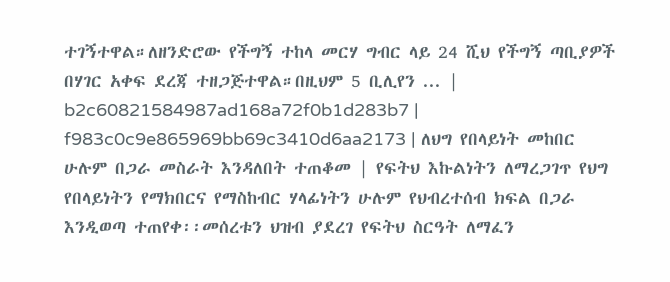ተገኝተዋል።ለዘንድሮው የችግኝ ተከላ መርሃ ግብር ላይ 24 ሺህ የችግኝ ጣቢያዎች በሃገር አቀፍ ደረጃ ተዘጋጅተዋል።በዚህም 5 ቢሊየን ... |
b2c60821584987ad168a72f0b1d283b7 | f983c0c9e865969bb69c3410d6aa2173 | ለህግ የበላይነት መከበር ሁሉም በጋራ መስራት እንዳለበት ተጠቆመ | የፍትህ እኩልነትን ለማረጋገጥ የህግ የበላይነትን የማክበርና የማስከብር ሃላፊነትን ሁሉም የህብረተሰብ ክፍል በጋራ እንዲወጣ ተጠየቀ፡፡መሰረቱን ህዝብ ያደረገ የፍትህ ስርዓት ለማፈን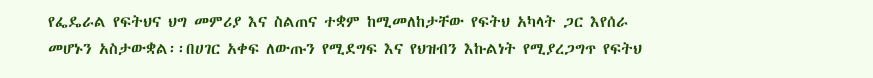የፌዴራል የፍትህና ህግ መምሪያ እና ስልጠና ተቋም ከሚመለከታቸው የፍትህ አካላት ጋር እየሰራ መሆኑን አስታውቋል፡፡በሀገር አቀፍ ለውጡን የሚደግፍ እና የህዝብን እኩልነት የሚያረጋግጥ የፍትህ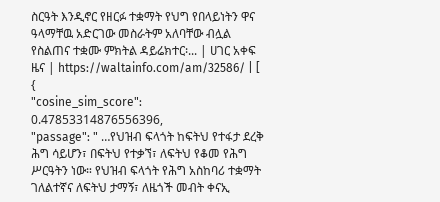ስርዓት እንዲኖር የዘርፉ ተቋማት የህግ የበላይነትን ዋና ዓላማቸዉ አድርገው መስራትም አለባቸው ብሏል የስልጠና ተቋሙ ምክትል ዳይሬክተር፡... | ሀገር አቀፍ ዜና | https://waltainfo.com/am/32586/ | [
{
"cosine_sim_score": 0.47853314876556396,
"passage": " …የህዝብ ፍላጎት ከፍትህ የተፋታ ደረቅ ሕግ ሳይሆን፣ በፍትህ የተቃኘ፣ ለፍትህ የቆመ የሕግ ሥርዓትን ነው። የህዝብ ፍላጎት የሕግ አስከባሪ ተቋማት ገለልተኛና ለፍትህ ታማኝ፣ ለዜጎች መብት ቀናኢ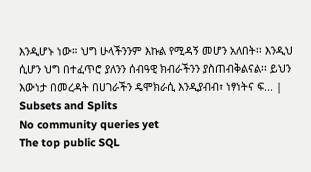እንዲሆኑ ነው። ህግ ሁላችንንም እኩል የሚዳኝ መሆን አለበት፡፡ እንዲህ ሲሆን ህግ በተፈጥሮ ያለንን ሰብዓዊ ክብራችንን ያስጠብቅልናል፡፡ ይህን እውነታ በመረዳት በሀገራችን ዴሞክራሲ እንዲያብብ፣ ነፃነትና ፍ... |
Subsets and Splits
No community queries yet
The top public SQL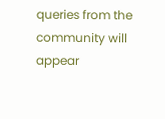queries from the community will appear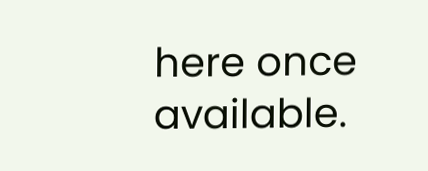here once available.